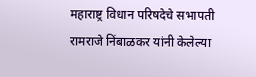महाराष्ट्र विधान परिषदेचे सभापती रामराजे निंबाळकर यांनी केलेल्या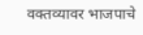वक्तव्यावर भाजपाचे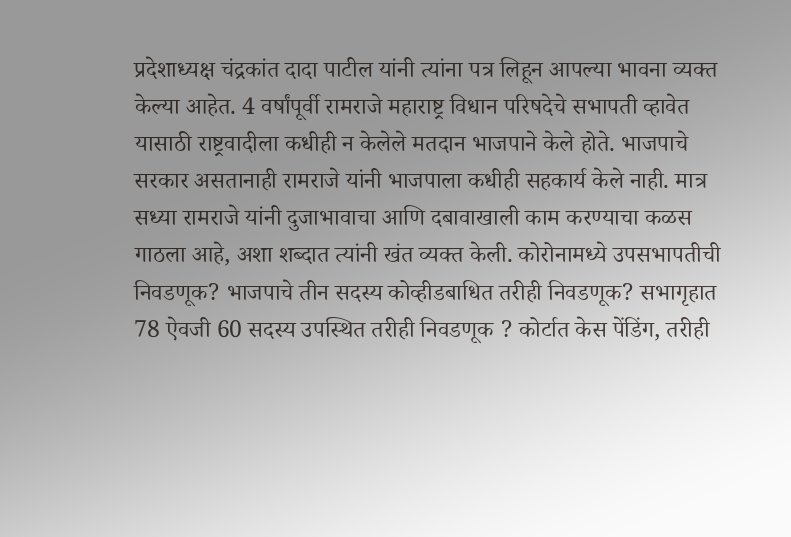प्रदेशाध्यक्ष चंद्रकांत दादा पाटील यांनी त्यांना पत्र लिहून आपल्या भावना व्यक्त केल्या आहेत. 4 वर्षांपूर्वी रामराजे महाराष्ट्र विधान परिषदेचे सभापती व्हावेत यासाठी राष्ट्रवादीला कधीही न केलेले मतदान भाजपाने केले होते. भाजपाचे सरकार असतानाही रामराजे यांनी भाजपाला कधीही सहकार्य केले नाही. मात्र सध्या रामराजे यांनी दुजाभावाचा आणि दबावाखाली काम करण्याचा कळस गाठला आहे, अशा शब्दात त्यांनी खंत व्यक्त केली. कोरोनामध्ये उपसभापतीची निवडणूक? भाजपाचे तीन सदस्य कोव्हीडबाधित तरीही निवडणूक? सभागृहात 78 ऐवजी 60 सदस्य उपस्थित तरीही निवडणूक ? कोर्टात केस पेंडिंग, तरीही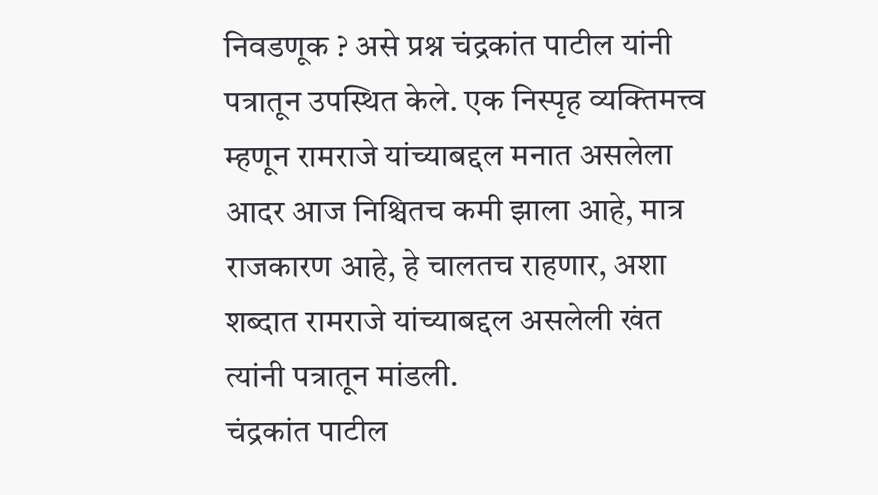निवडणूक ? असे प्रश्न चंद्रकांत पाटील यांनी पत्रातून उपस्थित केले. एक निस्पृह व्यक्तिमत्त्व म्हणून रामराजे यांच्याबद्दल मनात असलेला आदर आज निश्चितच कमी झाला आहे, मात्र राजकारण आहे, हे चालतच राहणार, अशा शब्दात रामराजे यांच्याबद्दल असलेली खंत त्यांनी पत्रातून मांडली.
चंद्रकांत पाटील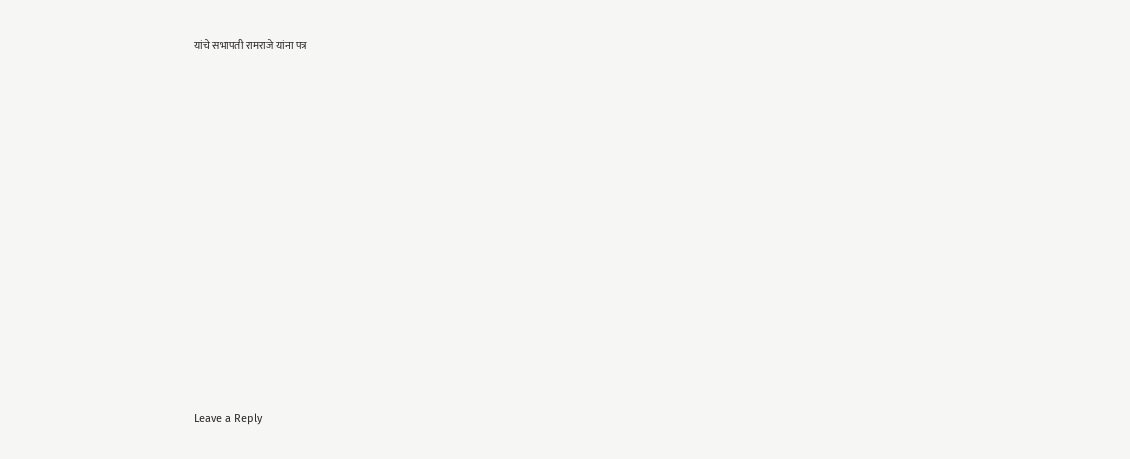यांचे सभापती रामराजे यांना पत्र














Leave a Reply